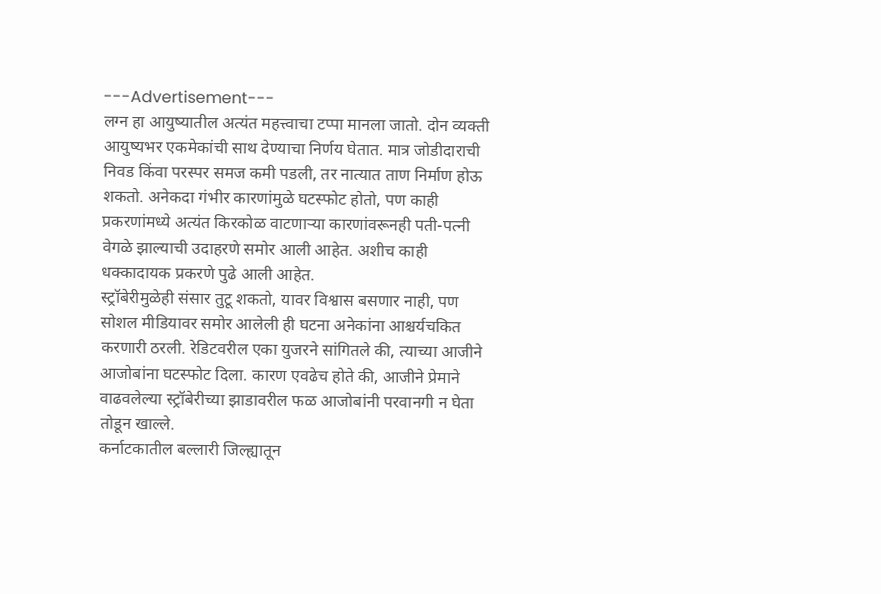---Advertisement---
लग्न हा आयुष्यातील अत्यंत महत्त्वाचा टप्पा मानला जातो. दोन व्यक्ती आयुष्यभर एकमेकांची साथ देण्याचा निर्णय घेतात. मात्र जोडीदाराची निवड किंवा परस्पर समज कमी पडली, तर नात्यात ताण निर्माण होऊ शकतो. अनेकदा गंभीर कारणांमुळे घटस्फोट होतो, पण काही प्रकरणांमध्ये अत्यंत किरकोळ वाटणाऱ्या कारणांवरूनही पती-पत्नी वेगळे झाल्याची उदाहरणे समोर आली आहेत. अशीच काही धक्कादायक प्रकरणे पुढे आली आहेत.
स्ट्रॉबेरीमुळेही संसार तुटू शकतो, यावर विश्वास बसणार नाही, पण सोशल मीडियावर समोर आलेली ही घटना अनेकांना आश्चर्यचकित करणारी ठरली. रेडिटवरील एका युजरने सांगितले की, त्याच्या आजीने आजोबांना घटस्फोट दिला. कारण एवढेच होते की, आजीने प्रेमाने वाढवलेल्या स्ट्रॉबेरीच्या झाडावरील फळ आजोबांनी परवानगी न घेता तोडून खाल्ले.
कर्नाटकातील बल्लारी जिल्ह्यातून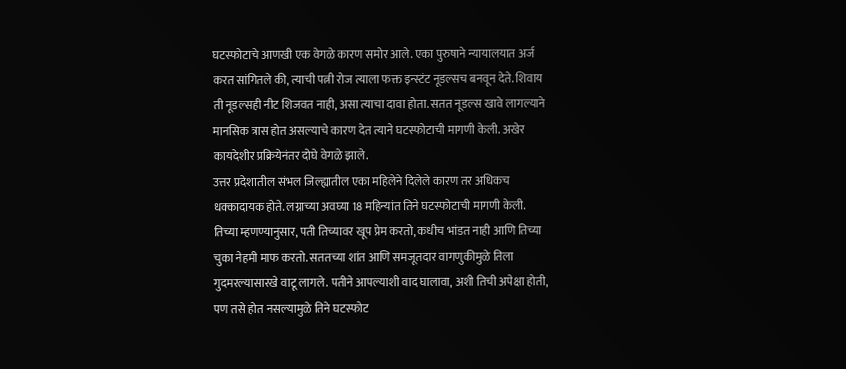घटस्फोटाचे आणखी एक वेगळे कारण समोर आले. एका पुरुषाने न्यायालयात अर्ज करत सांगितले की, त्याची पत्नी रोज त्याला फक्त इन्स्टंट नूडल्सच बनवून देते. शिवाय ती नूडल्सही नीट शिजवत नाही, असा त्याचा दावा होता. सतत नूडल्स खावे लागल्याने मानसिक त्रास होत असल्याचे कारण देत त्याने घटस्फोटाची मागणी केली. अखेर कायदेशीर प्रक्रियेनंतर दोघे वेगळे झाले.
उत्तर प्रदेशातील संभल जिल्ह्यातील एका महिलेने दिलेले कारण तर अधिकच धक्कादायक होते. लग्नाच्या अवघ्या 18 महिन्यांत तिने घटस्फोटाची मागणी केली. तिच्या म्हणण्यानुसार, पती तिच्यावर खूप प्रेम करतो, कधीच भांडत नाही आणि तिच्या चुका नेहमी माफ करतो. सततच्या शांत आणि समजूतदार वागणुकीमुळे तिला गुदमरल्यासारखे वाटू लागले. पतीने आपल्याशी वाद घालावा, अशी तिची अपेक्षा होती, पण तसे होत नसल्यामुळे तिने घटस्फोट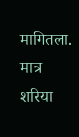मागितला. मात्र शरिया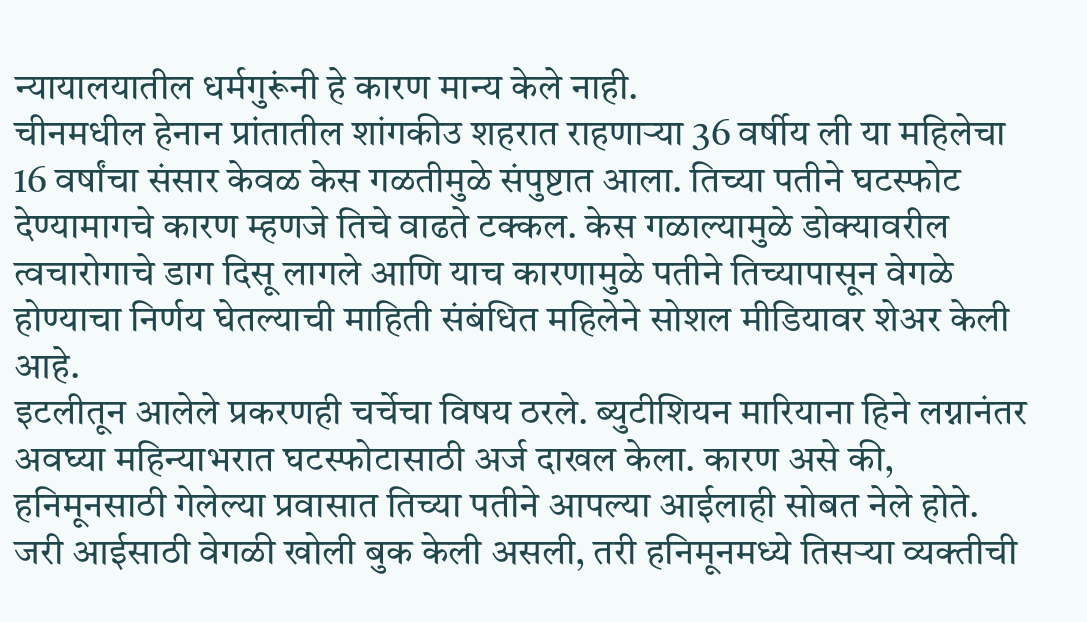न्यायालयातील धर्मगुरूंनी हे कारण मान्य केले नाही.
चीनमधील हेनान प्रांतातील शांगकीउ शहरात राहणाऱ्या 36 वर्षीय ली या महिलेचा 16 वर्षांचा संसार केवळ केस गळतीमुळे संपुष्टात आला. तिच्या पतीने घटस्फोट देण्यामागचे कारण म्हणजे तिचे वाढते टक्कल. केस गळाल्यामुळे डोक्यावरील त्वचारोगाचे डाग दिसू लागले आणि याच कारणामुळे पतीने तिच्यापासून वेगळे होण्याचा निर्णय घेतल्याची माहिती संबंधित महिलेने सोशल मीडियावर शेअर केली आहे.
इटलीतून आलेले प्रकरणही चर्चेचा विषय ठरले. ब्युटीशियन मारियाना हिने लग्नानंतर अवघ्या महिन्याभरात घटस्फोटासाठी अर्ज दाखल केला. कारण असे की, हनिमूनसाठी गेलेल्या प्रवासात तिच्या पतीने आपल्या आईलाही सोबत नेले होते. जरी आईसाठी वेगळी खोली बुक केली असली, तरी हनिमूनमध्ये तिसऱ्या व्यक्तीची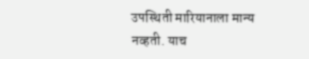उपस्थिती मारियानाला मान्य नव्हती. याच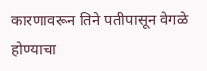कारणावरून तिने पतीपासून वेगळे होण्याचा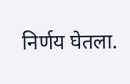निर्णय घेतला.